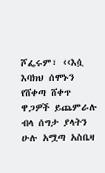ሾፌሩም፣ ‹‹እሷ እባክህ ሰሞኑን የሸቀጣ ሸቀጥ ዋጋዎች ይጨምራሉ ብላ ሰግታ ያላትን ሁሉ አሟጣ አስቤዛ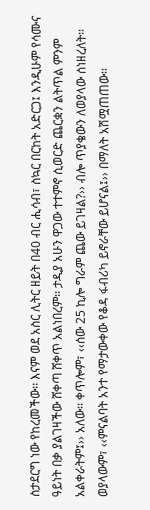ስታደርግ ነው የከረመችው፡፡ እናም ወደ አስር ሊትር ዘይት በ40 ብር ሒሳብ፣ ስኳር በርከት አድርጋ፤ እንዲሁም የሳሙና ዓይነት በቃ ያልገዛችው ሸቀጣ ሸቀጥ አልነበረም፡፡ ታዲያ አሁን ዋጋው ተተምኖ ሲወርድ ጨርቋን ልትጥል ምንም አልቀራትም፤›› አለው፡፡ ቀጥሎም፣ ‹‹ሰው 25 ኪሎ ግራም ጨው ይገዛል?›› ብሎ ጥያቄውን ለወያላው ሰነዘረለት፡፡ ወያላውም፣ ‹‹ምናልባት አንተ የማታውቀው የቆዳ ፋብሪካ ይኖራቸው ይሆናል፤›› በማለት አሽሟጠጠው፡፡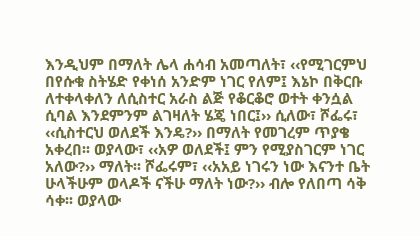እንዲህም በማለት ሌላ ሐሳብ አመጣለት፣ ‹‹የሚገርምህ በየሱቁ ስትሄድ የቀነሰ አንድም ነገር የለም፤ እኔኮ በቅርቡ ለተቀላቀለን ለሲስተር አራስ ልጅ የቆርቆሮ ወተት ቀንሷል ሲባል እንደምንም ልገዛለት ሄጄ ነበር፤›› ሲለው፣ ሾፌሩ፣ ‹‹ሲስተርህ ወለደች እንዴ?›› በማለት የመገረም ጥያቄ አቀረበ፡፡ ወያላው፣ ‹‹አዎ ወለደች፤ ምን የሚያስገርም ነገር አለው?›› ማለት፡፡ ሾፌሩም፣ ‹‹አአይ ነገሩን ነው እናንተ ቤት ሁላችሁም ወላዶች ናችሁ ማለት ነው?›› ብሎ የለበጣ ሳቅ ሳቀ፡፡ ወያላው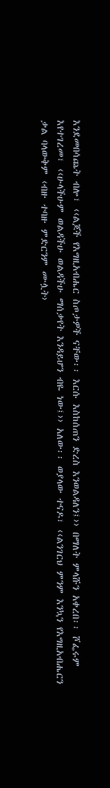እንደመበሳጨት ብሎ፣ ‹‹ልጆች የእግዚአብሔር ስጦታዎች ናቸው፡፡ እርሱ እስከሰጠን ድረስ እንወልዳለን፤›› በማለት ምላሹን አቀረበ፡፡ ሾፌሩም እየተገረመ፣ ‹‹ሁላችሁም ወልዳችሁ ወልዳችሁ ማሰቃየት እንዳይሆን ብዬ ነው፤›› አለው፡፡ ወያላው ተናዶ፣ ‹‹ልንገርህ ምንም እንኳን የእግዚአብሔርን ቃል ባላውቅም ‹ብዙ ተባዙ ምድርንም ሙሏት›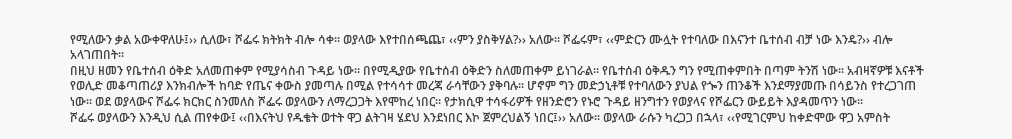የሚለውን ቃል አውቀዋለሁ፤›› ሲለው፣ ሾፌሩ ክትክት ብሎ ሳቀ፡፡ ወያላው እየተበሰጫጨ፣ ‹‹ምን ያስቅሃል?›› አለው፡፡ ሾፌሩም፣ ‹‹ምድርን ሙሏት የተባለው በእናንተ ቤተሰብ ብቻ ነው እንዴ?›› ብሎ አላገጠበት፡፡
በዚህ ዘመን የቤተሰብ ዕቅድ አለመጠቀም የሚያሳስብ ጉዳይ ነው፡፡ በየሚዲያው የቤተሰብ ዕቅድን ስለመጠቀም ይነገራል፡፡ የቤተሰብ ዕቅዱን ግን የሚጠቀምበት በጣም ትንሽ ነው፡፡ አብዛኛዎቹ እናቶች የወሊድ መቆጣጠሪያ እንክብሎች ከባድ የጤና ቀውስ ያመጣሉ በሚል የተሳሳተ መረጃ ራሳቸውን ያቅባሉ፡፡ ሆኖም ግን መድኃኒቶቹ የተባለውን ያህል የጐን ጠንቆች እንደማያመጡ በሳይንስ የተረጋገጠ ነው፡፡ ወደ ወያላውና ሾፌሩ ክርክር ስንመለስ ሾፌሩ ወያላውን ለማረጋጋት እየሞከረ ነበር፡፡ የታክሲዋ ተሳፋሪዎች የዘንድሮን የኑሮ ጉዳይ ዘንግተን የወያላና የሾፌርን ውይይት እያዳመጥን ነው፡፡
ሾፌሩ ወያላውን እንዲህ ሲል ጠየቀው፤ ‹‹በእናትህ የዱቄት ወተት ዋጋ ልትገዛ ሄደህ እንደነበር እኮ ጀምረህልኝ ነበር፤›› አለው፡፡ ወያላው ራሱን ካረጋጋ በኋላ፣ ‹‹የሚገርምህ ከቀድሞው ዋጋ አምስት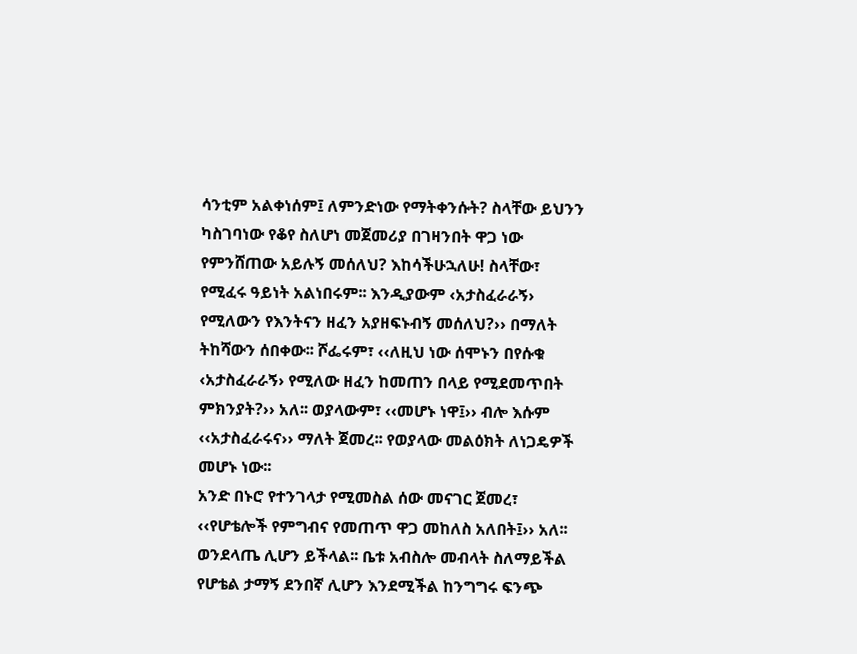ሳንቲም አልቀነሰም፤ ለምንድነው የማትቀንሱት? ስላቸው ይህንን ካስገባነው የቆየ ስለሆነ መጀመሪያ በገዛንበት ዋጋ ነው የምንሸጠው አይሉኝ መሰለህ? እከሳችሁኋለሁ! ስላቸው፣ የሚፈሩ ዓይነት አልነበሩም፡፡ እንዲያውም ‹አታስፈራራኝ› የሚለውን የእንትናን ዘፈን አያዘፍኑብኝ መሰለህ?›› በማለት ትከሻውን ሰበቀው፡፡ ሾፌሩም፣ ‹‹ለዚህ ነው ሰሞኑን በየሱቁ ‹አታስፈራራኝ› የሚለው ዘፈን ከመጠን በላይ የሚደመጥበት ምክንያት?›› አለ፡፡ ወያላውም፣ ‹‹መሆኑ ነዋ፤›› ብሎ እሱም ‹‹አታስፈራሩና›› ማለት ጀመረ፡፡ የወያላው መልዕክት ለነጋዴዎች መሆኑ ነው፡፡
አንድ በኑሮ የተንገላታ የሚመስል ሰው መናገር ጀመረ፣ ‹‹የሆቴሎች የምግብና የመጠጥ ዋጋ መከለስ አለበት፤›› አለ፡፡ ወንደላጤ ሊሆን ይችላል፡፡ ቤቱ አብስሎ መብላት ስለማይችል የሆቴል ታማኝ ደንበኛ ሊሆን እንደሚችል ከንግግሩ ፍንጭ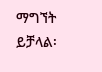ማግኘት ይቻላል፡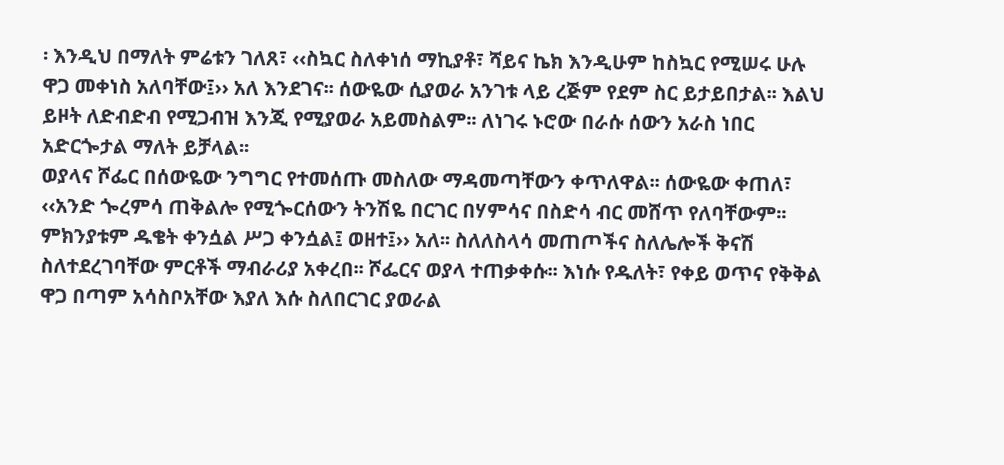፡ እንዲህ በማለት ምሬቱን ገለጸ፣ ‹‹ስኳር ስለቀነሰ ማኪያቶ፣ ሻይና ኬክ እንዲሁም ከስኳር የሚሠሩ ሁሉ ዋጋ መቀነስ አለባቸው፤›› አለ እንደገና፡፡ ሰውዬው ሲያወራ አንገቱ ላይ ረጅም የደም ስር ይታይበታል፡፡ እልህ ይዞት ለድብድብ የሚጋብዝ እንጂ የሚያወራ አይመስልም፡፡ ለነገሩ ኑሮው በራሱ ሰውን አራስ ነበር አድርጐታል ማለት ይቻላል፡፡
ወያላና ሾፌር በሰውዬው ንግግር የተመሰጡ መስለው ማዳመጣቸውን ቀጥለዋል፡፡ ሰውዬው ቀጠለ፣ ‹‹አንድ ጐረምሳ ጠቅልሎ የሚጐርሰውን ትንሽዬ በርገር በሃምሳና በስድሳ ብር መሸጥ የለባቸውም፡፡ ምክንያቱም ዱቄት ቀንሷል ሥጋ ቀንሷል፤ ወዘተ፤›› አለ፡፡ ስለለስላሳ መጠጦችና ስለሌሎች ቅናሽ ስለተደረገባቸው ምርቶች ማብራሪያ አቀረበ፡፡ ሾፌርና ወያላ ተጠቃቀሱ፡፡ እነሱ የዱለት፣ የቀይ ወጥና የቅቅል ዋጋ በጣም አሳስቦአቸው እያለ እሱ ስለበርገር ያወራል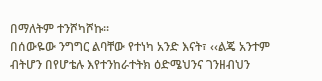በማለትም ተንሾካሾኩ፡፡
በሰውዬው ንግግር ልባቸው የተነካ አንድ እናት፣ ‹‹ልጄ አንተም ብትሆን በየሆቴሉ እየተንከራተትክ ዕድሜህንና ገንዘብህን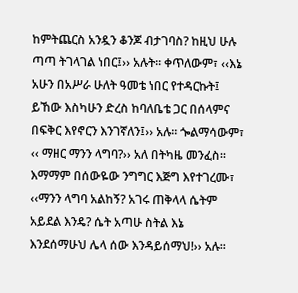ከምትጨርስ አንዷን ቆንጆ ብታገባስ? ከዚህ ሁሉ ጣጣ ትገላገል ነበር፤›› አሉት፡፡ ቀጥለውም፣ ‹‹እኔ አሁን በአሥራ ሁለት ዓመቴ ነበር የተዳርኩት፤ ይኸው እስካሁን ድረስ ከባለቤቴ ጋር በሰላምና በፍቅር እየኖርን እንገኛለን፤›› አሉ፡፡ ጐልማሳውም፣ ‹‹ ማዘር ማንን ላግባ?›› አለ በትካዜ መንፈስ፡፡ እማማም በሰውዬው ንግግር እጅግ እየተገረሙ፣ ‹‹ማንን ላግባ አልከኝ? አገሩ ጠቅላላ ሴትም አይደል እንዴ? ሴት አጣሁ ስትል እኔ እንደሰማሁህ ሌላ ሰው እንዳይሰማህ!›› አሉ፡፡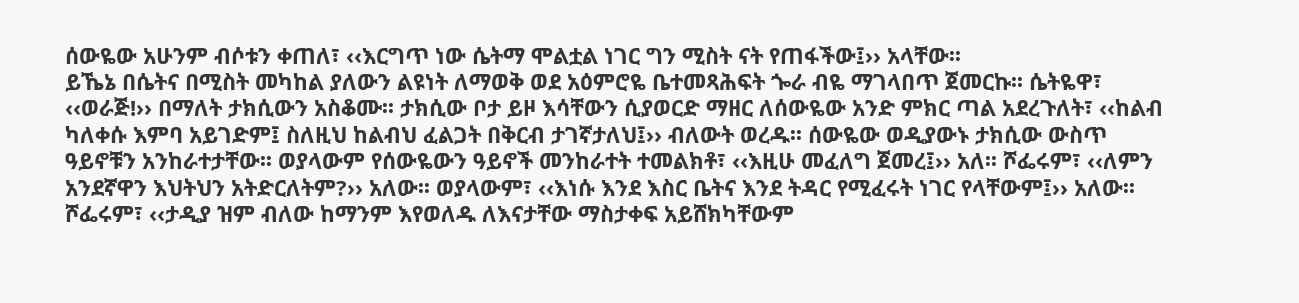ሰውዬው አሁንም ብሶቱን ቀጠለ፣ ‹‹እርግጥ ነው ሴትማ ሞልቷል ነገር ግን ሚስት ናት የጠፋችው፤›› አላቸው፡፡
ይኼኔ በሴትና በሚስት መካከል ያለውን ልዩነት ለማወቅ ወደ አዕምሮዬ ቤተመጻሕፍት ጐራ ብዬ ማገላበጥ ጀመርኩ፡፡ ሴትዬዋ፣ ‹‹ወራጅ!›› በማለት ታክሲውን አስቆሙ፡፡ ታክሲው ቦታ ይዞ እሳቸውን ሲያወርድ ማዘር ለሰውዬው አንድ ምክር ጣል አደረጉለት፣ ‹‹ከልብ ካለቀሱ እምባ አይገድም፤ ስለዚህ ከልብህ ፈልጋት በቅርብ ታገኛታለህ፤›› ብለውት ወረዱ፡፡ ሰውዬው ወዲያውኑ ታክሲው ውስጥ ዓይኖቹን አንከራተታቸው፡፡ ወያላውም የሰውዬውን ዓይኖች መንከራተት ተመልክቶ፣ ‹‹እዚሁ መፈለግ ጀመረ፤›› አለ፡፡ ሾፌሩም፣ ‹‹ለምን አንደኛዋን እህትህን አትድርለትም?›› አለው፡፡ ወያላውም፣ ‹‹እነሱ እንደ እስር ቤትና እንደ ትዳር የሚፈሩት ነገር የላቸውም፤›› አለው፡፡ ሾፌሩም፣ ‹‹ታዲያ ዝም ብለው ከማንም እየወለዱ ለእናታቸው ማስታቀፍ አይሸክካቸውም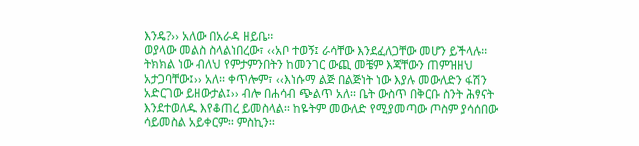እንዴ?›› አለው በአራዳ ዘይቤ፡፡
ወያላው መልስ ስላልነበረው፣ ‹‹አቦ ተወኝ፤ ራሳቸው እንደፈለጋቸው መሆን ይችላሉ፡፡ ትክክል ነው ብለህ የምታምንበትን ከመንገር ውጪ መቼም እጃቸውን ጠምዝዘህ አታጋባቸው፤›› አለ፡፡ ቀጥሎም፣ ‹‹እነሱማ ልጅ በልጅነት ነው እያሉ መውለድን ፋሽን አድርገው ይዘውታል፤›› ብሎ በሐሳብ ጭልጥ አለ፡፡ ቤት ውስጥ በቅርቡ ስንት ሕፃናት እንደተወለዱ እየቆጠረ ይመስላል፡፡ ከዬትም መውለድ የሚያመጣው ጦስም ያሳሰበው ሳይመስል አይቀርም፡፡ ምስኪን፡፡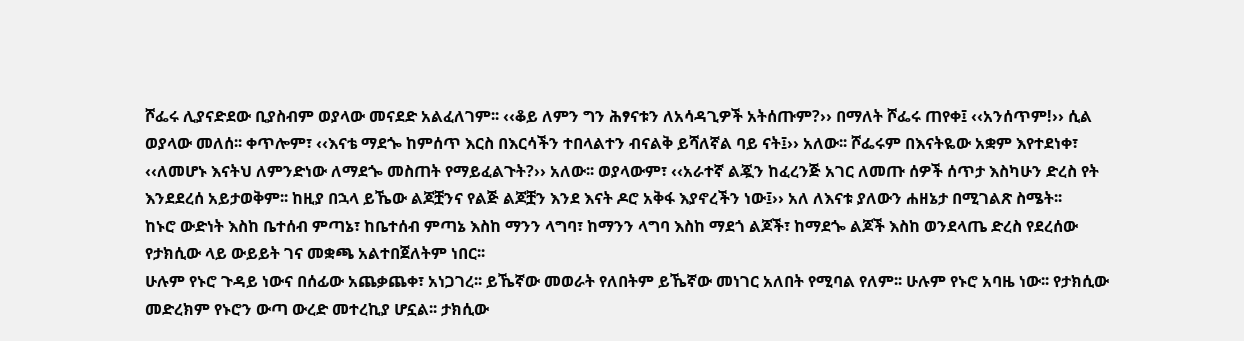ሾፌሩ ሊያናድደው ቢያስብም ወያላው መናደድ አልፈለገም፡፡ ‹‹ቆይ ለምን ግን ሕፃናቱን ለአሳዳጊዎች አትሰጡም?›› በማለት ሾፌሩ ጠየቀ፤ ‹‹አንሰጥም!›› ሲል ወያላው መለሰ፡፡ ቀጥሎም፣ ‹‹እናቴ ማደጐ ከምሰጥ እርስ በእርሳችን ተበላልተን ብናልቅ ይሻለኛል ባይ ናት፤›› አለው፡፡ ሾፌሩም በእናትዬው አቋም እየተደነቀ፣ ‹‹ለመሆኑ እናትህ ለምንድነው ለማደጐ መስጠት የማይፈልጉት?›› አለው፡፡ ወያላውም፣ ‹‹አራተኛ ልጇን ከፈረንጅ አገር ለመጡ ሰዎች ሰጥታ እስካሁን ድረስ የት እንደደረሰ አይታወቅም፡፡ ከዚያ በኋላ ይኼው ልጆቿንና የልጅ ልጆቿን እንደ እናት ዶሮ አቅፋ እያኖረችን ነው፤›› አለ ለእናቱ ያለውን ሐዘኔታ በሚገልጽ ስሜት፡፡
ከኑሮ ውድነት እስከ ቤተሰብ ምጣኔ፣ ከቤተሰብ ምጣኔ እስከ ማንን ላግባ፣ ከማንን ላግባ እስከ ማደጎ ልጆች፣ ከማደጐ ልጆች እስከ ወንደላጤ ድረስ የደረሰው የታክሲው ላይ ውይይት ገና መቋጫ አልተበጀለትም ነበር፡፡
ሁሉም የኑሮ ጉዳይ ነውና በሰፊው አጨቃጨቀ፣ አነጋገረ፡፡ ይኼኛው መወራት የለበትም ይኼኛው መነገር አለበት የሚባል የለም፡፡ ሁሉም የኑሮ አባዜ ነው፡፡ የታክሲው መድረክም የኑሮን ውጣ ውረድ መተረኪያ ሆኗል፡፡ ታክሲው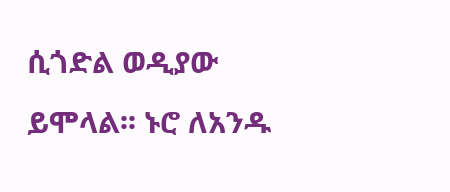ሲጎድል ወዲያው ይሞላል፡፡ ኑሮ ለአንዱ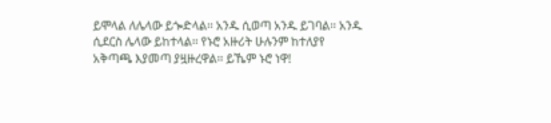ይሞላል ለሌላው ይጐድላል፡፡ አንዱ ሲወጣ አንዱ ይገባል፡፡ አንዱ ሲደርስ ሌላው ይከተላል፡፡ የኑሮ አዙሪት ሁሉንም ከተለያየ አቅጣጫ እያመጣ ያዟዙረዋል፡፡ ይኼም ኑሮ ነዋ!